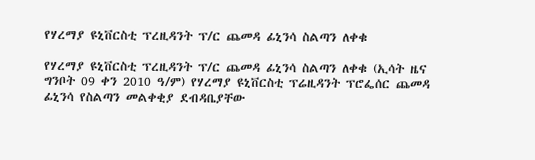የሃረማያ ዩኒቨርስቲ ፕረዚዳንት ፕ/ር ጨመዳ ፊኒንሳ ስልጣን ለቀቁ

የሃረማያ ዩኒቨርስቲ ፕረዚዳንት ፕ/ር ጨመዳ ፊኒንሳ ስልጣን ለቀቁ (ኢሳት ዜና ግንቦት 09 ቀን 2010 ዓ/ም) የሃረማያ ዩኒቨርስቲ ፕሬዚዳንት ፕሮፌሰር ጨመዳ ፊኒንሳ የስልጣን መልቀቂያ ደብዳቤያቸው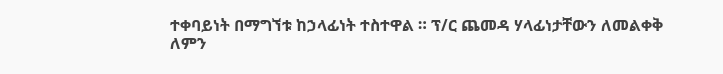ተቀባይነት በማግኘቱ ከኃላፊነት ተስተዋል ። ፕ/ር ጨመዳ ሃላፊነታቸውን ለመልቀቅ ለምን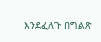እንደፈለጉ በግልጽ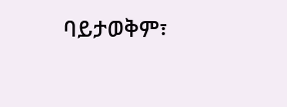ባይታወቅም፣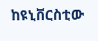ከዩኒቨርስቲው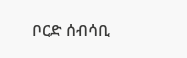ቦርድ ሰብሳቢ